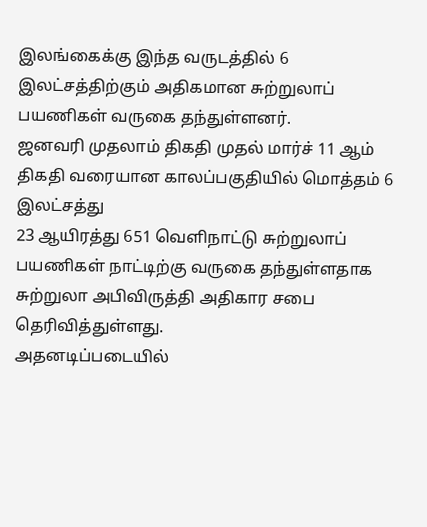இலங்கைக்கு இந்த வருடத்தில் 6 இலட்சத்திற்கும் அதிகமான சுற்றுலாப் பயணிகள் வருகை தந்துள்ளனர்.
ஜனவரி முதலாம் திகதி முதல் மார்ச் 11 ஆம் திகதி வரையான காலப்பகுதியில் மொத்தம் 6 இலட்சத்து
23 ஆயிரத்து 651 வெளிநாட்டு சுற்றுலாப் பயணிகள் நாட்டிற்கு வருகை தந்துள்ளதாக சுற்றுலா அபிவிருத்தி அதிகார சபை தெரிவித்துள்ளது.
அதனடிப்படையில்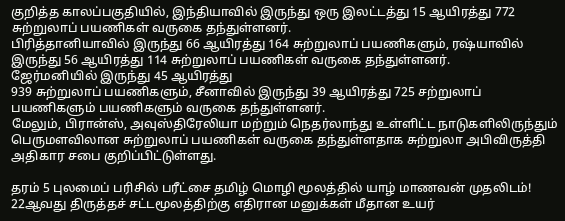குறித்த காலப்பகுதியில், இந்தியாவில் இருந்து ஒரு இலட்டத்து 15 ஆயிரத்து 772 சுற்றுலாப் பயணிகள் வருகை தந்துள்ளனர்.
பிரித்தானியாவில் இருந்து 66 ஆயிரத்து 164 சுற்றுலாப் பயணிகளும், ரஷ்யாவில் இருந்து 56 ஆயிரத்து 114 சுற்றுலாப் பயணிகள் வருகை தந்துள்ளனர்.
ஜேர்மனியில் இருந்து 45 ஆயிரத்து
939 சுற்றுலாப் பயணிகளும், சீனாவில் இருந்து 39 ஆயிரத்து 725 சற்றுலாப் பயணிகளும் பயணிகளும் வருகை தந்துள்ளனர்.
மேலும், பிரான்ஸ், அவுஸ்திரேலியா மற்றும் நெதர்லாந்து உள்ளிட்ட நாடுகளிலிருந்தும் பெருமளவிலான சுற்றுலாப் பயணிகள் வருகை தந்துள்ளதாக சுற்றுலா அபிவிருத்தி அதிகார சபை குறிப்பிட்டுள்ளது.

தரம் 5 புலமைப் பரிசில் பரீட்சை தமிழ் மொழி மூலத்தில் யாழ் மாணவன் முதலிடம்!
22ஆவது திருத்தச் சட்டமூலத்திற்கு எதிரான மனுக்கள் மீதான உயர்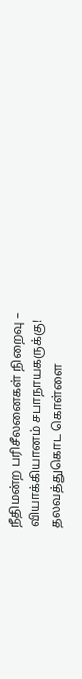நீதிமன்ற பரிசீலனைகள் நிறைவு – வியாக்கியானம் சபாநாயகருக்கு!
தலவத்துகொட கொள்ளை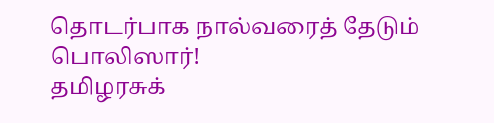தொடர்பாக நால்வரைத் தேடும் பொலிஸார்!
தமிழரசுக்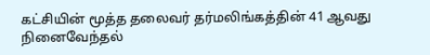கட்சியின் மூத்த தலைவர் தர்மலிங்கத்தின் 41 ஆவது நினைவேந்தல்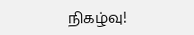நிகழ்வு!